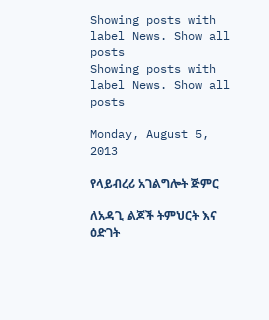Showing posts with label News. Show all posts
Showing posts with label News. Show all posts

Monday, August 5, 2013

የላይብረሪ አገልግሎት ጅምር

ለአዳጊ ልጆች ትምህርት እና ዕድገት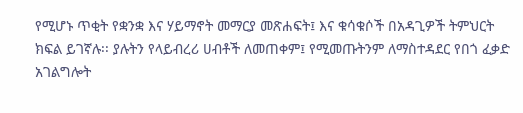የሚሆኑ ጥቂት የቋንቋ እና ሃይማኖት መማርያ መጽሐፍት፤ እና ቁሳቁሶች በአዳጊዎች ትምህርት ክፍል ይገኛሉ፡፡ ያሉትን የላይብረሪ ሀብቶች ለመጠቀም፤ የሚመጡትንም ለማስተዳደር የበጎ ፈቃድ አገልግሎት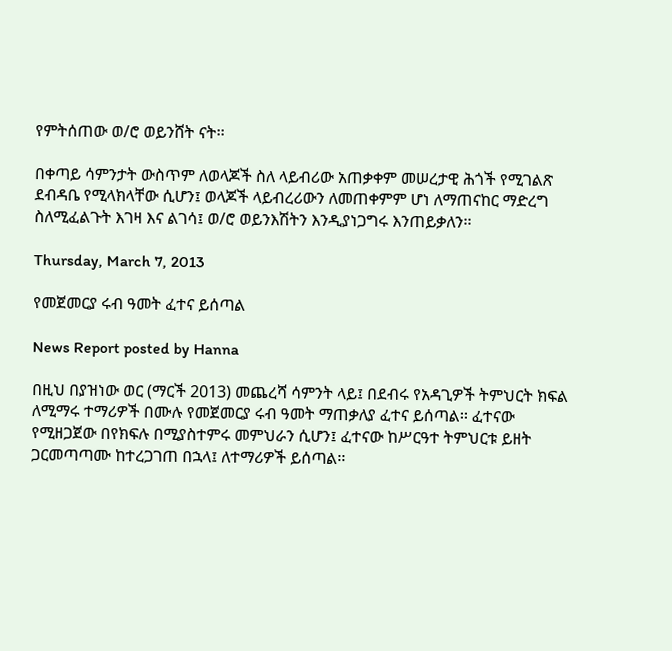የምትሰጠው ወ/ሮ ወይንሸት ናት፡፡

በቀጣይ ሳምንታት ውስጥም ለወላጆች ስለ ላይብሪው አጠቃቀም መሠረታዊ ሕጎች የሚገልጽ ደብዳቤ የሚላክላቸው ሲሆን፤ ወላጆች ላይብረሪውን ለመጠቀምም ሆነ ለማጠናከር ማድረግ ስለሚፈልጉት እገዛ እና ልገሳ፤ ወ/ሮ ወይንእሽትን እንዲያነጋግሩ እንጠይቃለን፡፡

Thursday, March 7, 2013

የመጀመርያ ሩብ ዓመት ፈተና ይሰጣል

News Report posted by Hanna

በዚህ በያዝነው ወር (ማርች 2013) መጨረሻ ሳምንት ላይ፤ በደብሩ የአዳጊዎች ትምህርት ክፍል ለሚማሩ ተማሪዎች በሙሉ የመጀመርያ ሩብ ዓመት ማጠቃለያ ፈተና ይሰጣል፡፡ ፈተናው የሚዘጋጀው በየክፍሉ በሚያስተምሩ መምህራን ሲሆን፤ ፈተናው ከሥርዓተ ትምህርቱ ይዘት ጋርመጣጣሙ ከተረጋገጠ በኋላ፤ ለተማሪዎች ይሰጣል፡፡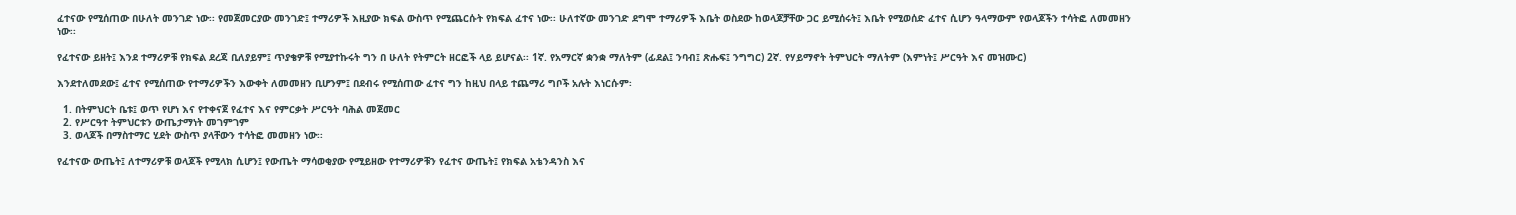ፈተናው የሚሰጠው በሁለት መንገድ ነው፡፡ የመጀመርያው መንገድ፤ ተማሪዎች እዚያው ክፍል ውስጥ የሚጨርሱት የክፍል ፈተና ነው፡፡ ሁለተኛው መንገድ ደግሞ ተማሪዎች እቤት ወስደው ከወላጆቻቸው ጋር ይሚሰሩት፤ እቤት የሚወሰድ ፈተና ሲሆን ዓላማውም የወላጆችን ተሳትፎ ለመመዘን ነው፡፡

የፈተናው ይዘት፤ እንደ ተማሪዎቹ የክፍል ደረጃ ቢለያይም፤ ጥያቄዎቹ የሚያተኩሩት ግን በ ሁለት የትምርት ዘርፎች ላይ ይሆናል፡፡ 1ኛ. የአማርኛ ቋንቋ ማለትም (ፊደል፤ ንባብ፤ ጽሑፍ፤ ንግግር) 2ኛ. የሃይማኖት ትምህርት ማለትም (እምነት፤ ሥርዓት እና መዝሙር)

እንደተለመደው፤ ፈተና የሚሰጠው የተማሪዎችን እውቀት ለመመዘን ቢሆንም፤ በደብሩ የሚሰጠው ፈተና ግን ከዚህ በላይ ተጨማሪ ግቦች አሉት እነርሱም፡

  1. በትምህርት ቤቱ፤ ወጥ የሆነ እና የተቀናጀ የፈተና እና የምርቃት ሥርዓት ባሕል መጀመር
  2. የሥርዓተ ትምህርቱን ውጤታማነት መገምገም
  3. ወላጆች በማስተማር ሂደት ውስጥ ያላቸውን ተሳትፎ መመዘን ነው፡፡

የፈተናው ውጤት፤ ለተማሪዎቹ ወላጆች የሚላክ ሲሆን፤ የውጤት ማሳወቂያው የሚይዘው የተማሪዎቹን የፈተና ውጤት፤ የክፍል አቴንዳንስ እና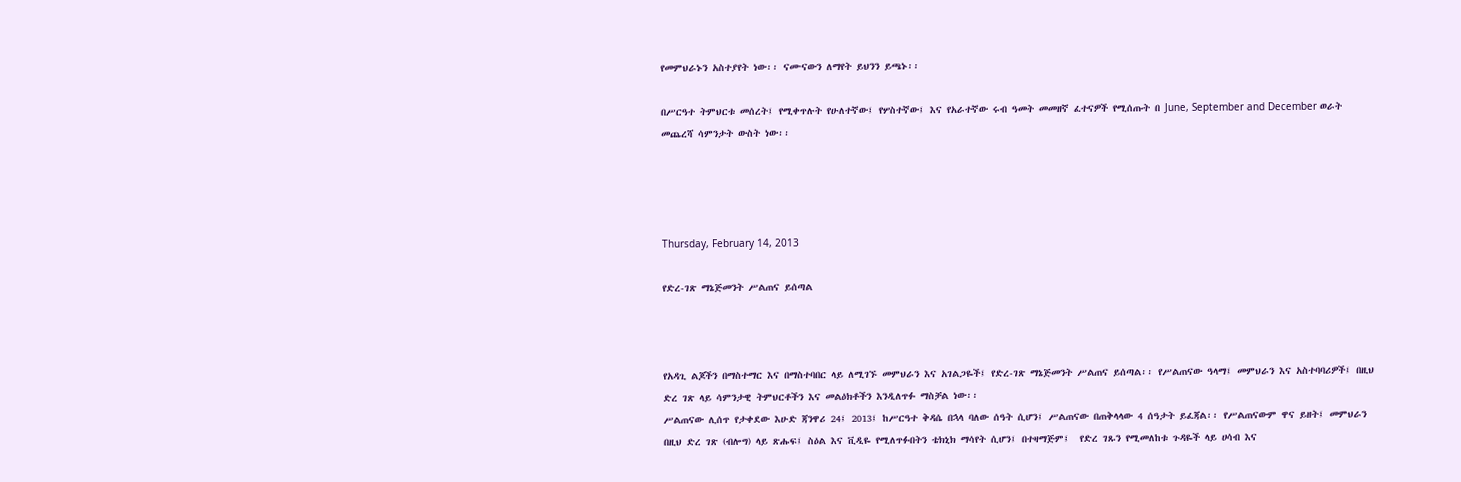የመምህራኑን አስተያየት ነው፡፡ ናሙናውን ለማየት ይህንን ይጫኑ፡፡

በሥርዓተ ትምህርቱ መሰረት፤ የሚቀጥሉት የሁለተኛው፤ የሦስተኛው፤ እና የአራተኛው ሩብ ዓመት መመዘኛ ፈተናዎች የሚሰጡት በ June, September and December ወራት መጨረሻ ሳምንታት ውስት ነው፡፡




Thursday, February 14, 2013

የድረ-ገጽ ማኔጅመንት ሥልጠና ይሰጣል



የአዳጊ ልጆችን በማስተማር እና በማስተባበር ላይ ለሚገኙ መምህራን እና አገልጋዬች፤ የድረ-ገጽ ማኔጅመንት ሥልጠና ይሰጣል፡፡ የሥልጠናው ዓላማ፤ መምህራን እና አስተባባሪዎች፤ በዚህ ድረ ገጽ ላይ ሳምንታዊ ትምህርቶችን እና መልዕክቶችን እንዲለጥፉ ማስቻል ነው፡፡
ሥልጠናው ሊሰጥ የታቀደው እሁድ ጃንዋሪ 24፤ 2013፤ ከሥርዓተ ቅዳሴ በኋላ ባለው ሰዓት ሲሆን፤ ሥልጠናው በጠቅላላው 4 ሰዓታት ይፈጃል፡፡ የሥልጠናውም ዋና ይዘት፤ መምህራን በዚህ ድረ ገጽ (ብሎግ) ላይ ጽሑፍ፤ ስዕል እና ቪዲዬ የሚለጥፉበትን ቴክኒክ ማሳየት ሲሆን፤ በተዛማጅም፤  የድረ ገጹን የሚመለከቱ ጉዳዬች ላይ ሀሳብ እና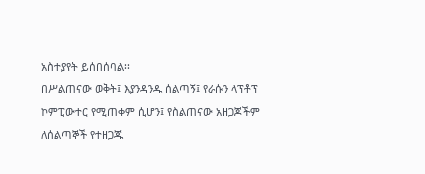አስተያየት ይሰበሰባል፡፡
በሥልጠናው ወቅት፤ እያንዳንዱ ሰልጣኝ፤ የራሱን ላፕቶፕ ኮምፒውተር የሚጠቀም ሲሆን፤ የስልጠናው አዘጋጆችም ለሰልጣኞች የተዘጋጁ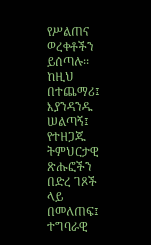የሥልጠና ወረቀቶችን ይሰጣሉ፡፡ ከዚህ በተጨማሪ፤ እያንዳንዱ ሠልጣኝ፤ የተዘጋጁ ትምህርታዊ ጽሑፎችን በድረ ገጾች ላይ በመለጠፍ፤ ተግባራዊ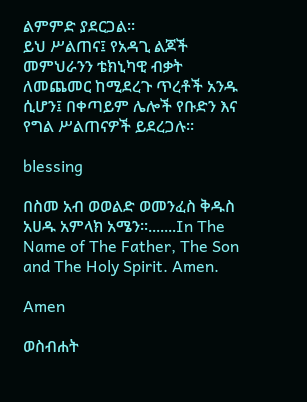ልምምድ ያደርጋል፡፡
ይህ ሥልጠና፤ የአዳጊ ልጆች መምህራንን ቴክኒካዊ ብቃት ለመጨመር ከሚደረጉ ጥረቶች አንዱ ሲሆን፤ በቀጣይም ሌሎች የቡድን እና የግል ሥልጠናዎች ይደረጋሉ፡፡

blessing

በስመ አብ ወወልድ ወመንፈስ ቅዱስ አሀዱ አምላክ አሜን፡፡.......In The Name of The Father, The Son and The Holy Spirit. Amen.

Amen

ወስብሐት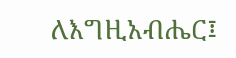ለእግዚአብሔር፤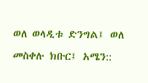ወለ ወላዲቱ ድንግል፤ ወለ መስቀሉ ክቡር፤ አሜን::